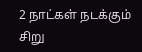2 நாட்கள் நடக்கும் சிறு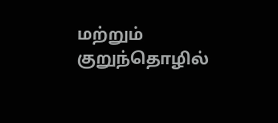மற்றும் குறுந்தொழில்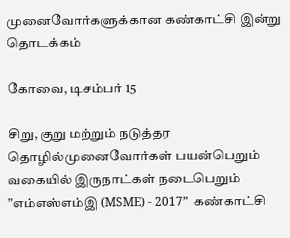முனைவோர்களுக்கான கண்காட்சி இன்று தொடக்கம்

கோவை, டிசம்பர் 15

சிறு, குறு மற்றும் நடுத்தர தொழில்முனைவோர்கள் பயன்பெறும் வகையில் இருநாட்கள் நடைபெறும் ”எம்எஸ்எம்இ (MSME) - 2017”  கண்காட்சி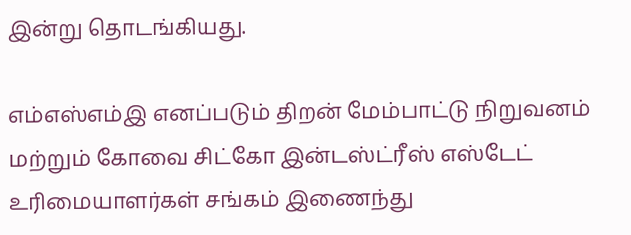இன்று தொடங்கியது.

எம்எஸ்எம்இ எனப்படும் திறன் மேம்பாட்டு நிறுவனம் மற்றும் கோவை சிட்கோ இன்டஸ்ட்ரீஸ் எஸ்டேட் உரிமையாளர்கள் சங்கம் இணைந்து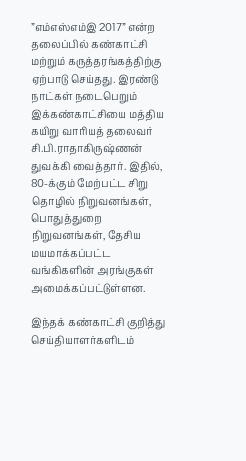”எம்எஸ்எம்இ 2017” என்ற தலைப்பில் கண்காட்சி மற்றும் கருத்தரங்கத்திற்கு ஏற்பாடு செய்தது. இரண்டு நாட்கள் நடைபெறும் இக்கண்காட்சியை மத்திய கயிறு வாரியத் தலைவர் சி.பி.ராதாகிருஷ்ணன் துவக்கி வைத்தார். இதில், 80-க்கும் மேற்பட்ட சிறு தொழில் நிறுவனங்கள், பொதுத்துறை நிறுவனங்கள், தேசிய மயமாக்கப்பட்ட வங்கிகளின் அரங்குகள் அமைக்கப்பட்டுள்ளன.

இந்தக் கண்காட்சி குறித்து செய்தியாளர்களிடம்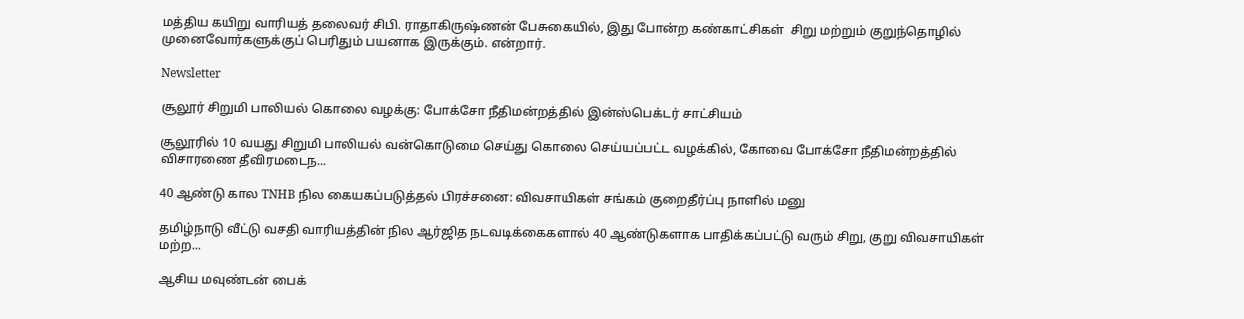மத்திய கயிறு வாரியத் தலைவர் சிபி. ராதாகிருஷ்ணன் பேசுகையில், இது போன்ற கண்காட்சிகள்  சிறு மற்றும் குறுந்தொழில் முனைவோர்களுக்குப் பெரிதும் பயனாக இருக்கும். என்றார்.

Newsletter

சூலூர் சிறுமி பாலியல் கொலை வழக்கு: போக்சோ நீதிமன்றத்தில் இன்ஸ்பெக்டர் சாட்சியம்

சூலூரில் 10 வயது சிறுமி பாலியல் வன்கொடுமை செய்து கொலை செய்யப்பட்ட வழக்கில், கோவை போக்சோ நீதிமன்றத்தில் விசாரணை தீவிரமடைந...

40 ஆண்டு கால TNHB நில கையகப்படுத்தல் பிரச்சனை: விவசாயிகள் சங்கம் குறைதீர்ப்பு நாளில் மனு

தமிழ்நாடு வீட்டு வசதி வாரியத்தின் நில ஆர்ஜித நடவடிக்கைகளால் 40 ஆண்டுகளாக பாதிக்கப்பட்டு வரும் சிறு, குறு விவசாயிகள் மற்ற...

ஆசிய மவுண்டன் பைக்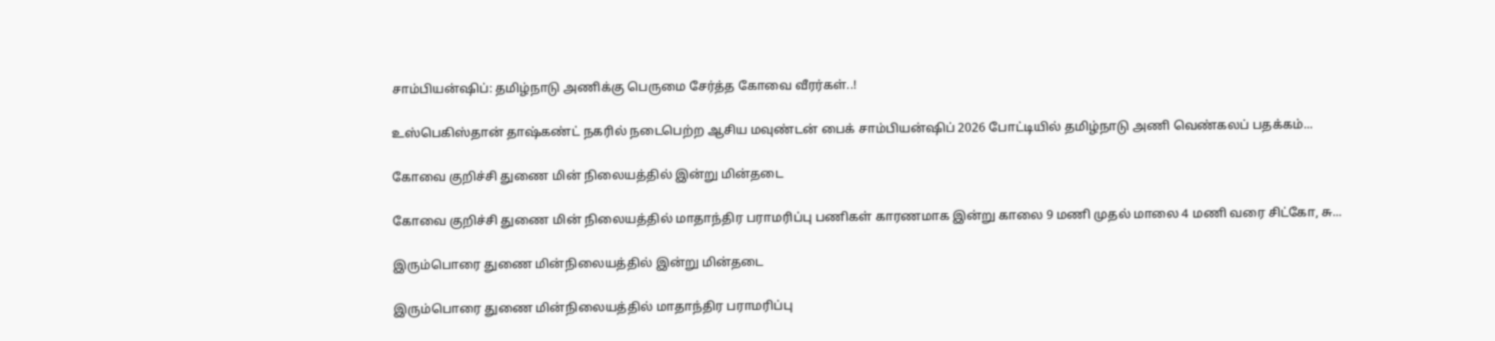சாம்பியன்ஷிப்: தமிழ்நாடு அணிக்கு பெருமை சேர்த்த கோவை வீரர்கள்..!

உஸ்பெகிஸ்தான் தாஷ்கண்ட் நகரில் நடைபெற்ற ஆசிய மவுண்டன் பைக் சாம்பியன்ஷிப் 2026 போட்டியில் தமிழ்நாடு அணி வெண்கலப் பதக்கம்...

கோவை குறிச்சி துணை மின் நிலையத்தில் இன்று மின்தடை

கோவை குறிச்சி துணை மின் நிலையத்தில் மாதாந்திர பராமரிப்பு பணிகள் காரணமாக இன்று காலை 9 மணி முதல் மாலை 4 மணி வரை சிட்கோ, சு...

இரும்பொரை துணை மின்நிலையத்தில் இன்று மின்தடை

இரும்பொரை துணை மின்நிலையத்தில் மாதாந்திர பராமரிப்பு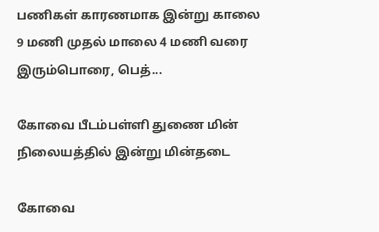பணிகள் காரணமாக இன்று காலை 9 மணி முதல் மாலை 4 மணி வரை இரும்பொரை, பெத்...

கோவை பீடம்பள்ளி துணை மின் நிலையத்தில் இன்று மின்தடை

கோவை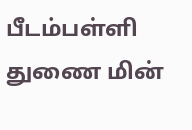பீடம்பள்ளி துணை மின்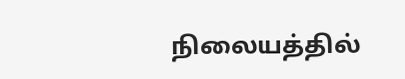நிலையத்தில்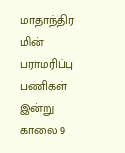மாதாந்திர மின் பராமரிப்பு பணிகள் இன்று காலை 9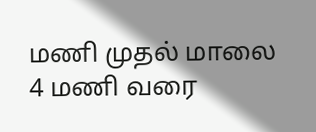மணி முதல் மாலை 4 மணி வரை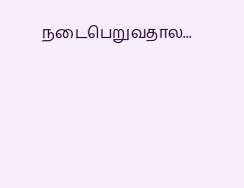நடைபெறுவதால...